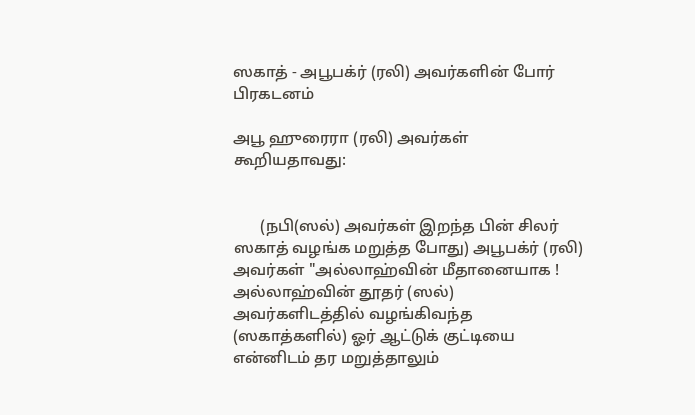ஸகாத் - அபூபக்ர் (ரலி) அவர்களின் போர் பிரகடனம்

அபூ ஹுரைரா (ரலி) அவர்கள் கூறியதாவது:


       (நபி(ஸல்) அவர்கள் இறந்த பின் சிலர் ஸகாத் வழங்க மறுத்த போது) அபூபக்ர் (ரலி) அவர்கள் "அல்லாஹ்வின் மீதானையாக ! அல்லாஹ்வின் தூதர் (ஸல்) அவர்களிடத்தில் வழங்கிவந்த (ஸகாத்களில்) ஓர் ஆட்டுக் குட்டியை என்னிடம் தர மறுத்தாலும்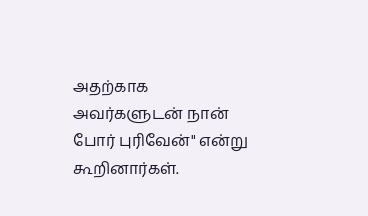அதற்காக அவர்களுடன் நான் போர் புரிவேன்" என்று கூறினார்கள்.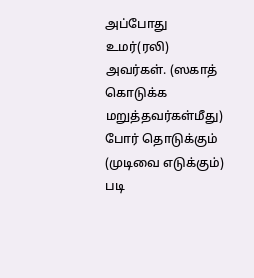அப்போது உமர்(ரலி) அவர்கள். (ஸகாத் கொடுக்க மறுத்தவர்கள்மீது) போர் தொடுக்கும் (முடிவை எடுக்கும்) படி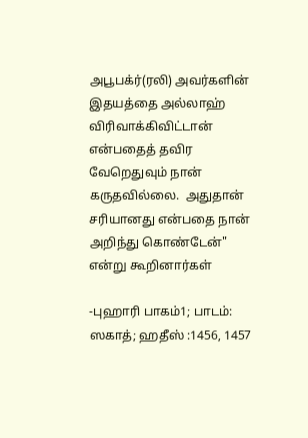அபூபக்ர்(ரலி) அவர்களின் இதயத்தை அல்லாஹ் விரிவாக்கிவிட்டான் என்பதைத் தவிர வேறெதுவும் நான் கருதவில்லை.  அதுதான் சரியானது என்பதை நான் அறிந்து கொண்டேன்" என்று கூறினார்கள்

-புஹாரி பாகம்1; பாடம்: ஸகாத்; ஹதீஸ் :1456, 1457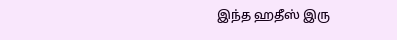இந்த ஹதீஸ் இரு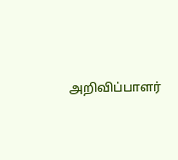அறிவிப்பாளர்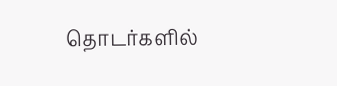தொடர்களில்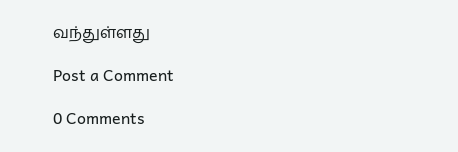வந்துள்ளது

Post a Comment

0 Comments